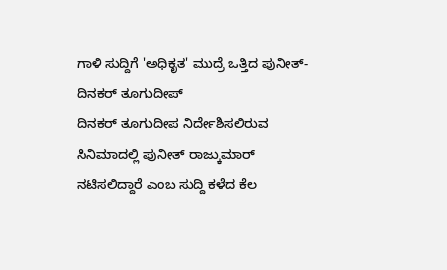ಗಾಳಿ ಸುದ್ದಿಗೆ 'ಅಧಿಕೃತ' ಮುದ್ರೆ ಒತ್ತಿದ ಪುನೀತ್-ದಿನಕರ್ ತೂಗುದೀಪ್
ದಿನಕರ್ ತೂಗುದೀಪ ನಿರ್ದೇಶಿಸಲಿರುವ ಸಿನಿಮಾದಲ್ಲಿ ಪುನೀತ್ ರಾಜ್ಕುಮಾರ್ ನಟಿಸಲಿದ್ದಾರೆ ಎಂಬ ಸುದ್ದಿ ಕಳೆದ ಕೆಲ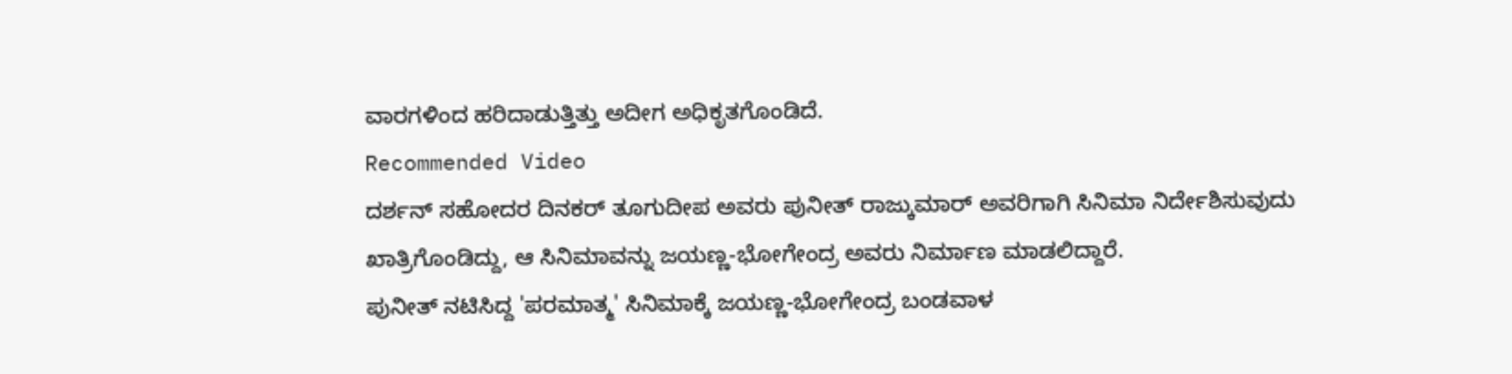ವಾರಗಳಿಂದ ಹರಿದಾಡುತ್ತಿತ್ತು ಅದೀಗ ಅಧಿಕೃತಗೊಂಡಿದೆ.
Recommended Video
ದರ್ಶನ್ ಸಹೋದರ ದಿನಕರ್ ತೂಗುದೀಪ ಅವರು ಪುನೀತ್ ರಾಜ್ಕುಮಾರ್ ಅವರಿಗಾಗಿ ಸಿನಿಮಾ ನಿರ್ದೇಶಿಸುವುದು ಖಾತ್ರಿಗೊಂಡಿದ್ದು, ಆ ಸಿನಿಮಾವನ್ನು ಜಯಣ್ಣ-ಭೋಗೇಂದ್ರ ಅವರು ನಿರ್ಮಾಣ ಮಾಡಲಿದ್ದಾರೆ.
ಪುನೀತ್ ನಟಿಸಿದ್ದ 'ಪರಮಾತ್ಮ' ಸಿನಿಮಾಕ್ಕೆ ಜಯಣ್ಣ-ಭೋಗೇಂದ್ರ ಬಂಡವಾಳ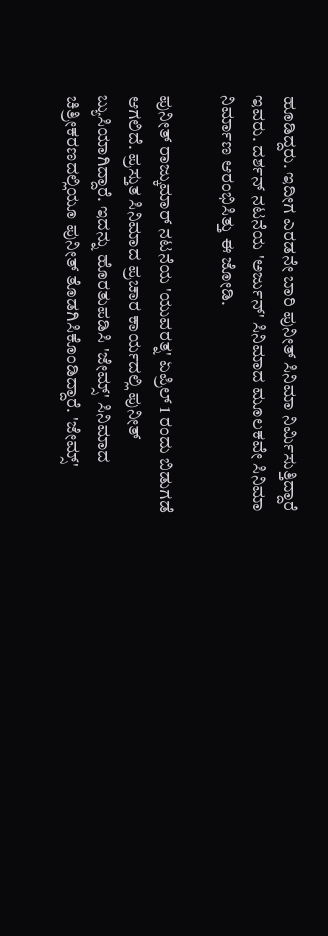ಹೂಡಿದ್ದರು. ಇದೀಗ ಎರಡನೇ ಬಾರಿ ಪುನೀತ್ ಸಿನಿಮಾ ನಿರ್ಮಿಸುತ್ತಿದ್ದಾರೆ ಇವರು. ದರ್ಶನ್ ನಟನೆಯ 'ಅರ್ಜುನ್' ಸಿನಿಮಾದ ಮೂಲಕವೇ ಸಿನಿಮಾ ನಿರ್ಮಾಣ ಆರಂಭಿಸಿತ್ತು ಈ ಜೋಡಿ.

ಪುನೀತ್ ರಾಜ್ಕುಮಾರ್ ನಟನೆಯ 'ಯುವರತ್ನ' ಏಪ್ರಿಲ್ 1 ರಂದು ಬಿಡುಗಡೆ ಆಗಲಿದೆ. ಪ್ರಸ್ತುತ ಸಿನಿಮಾದ ಪ್ರಚಾರ ಕಾರ್ಯದಲ್ಲಿ ಪುನೀತ್ ಬ್ಯುಸಿಯಾಗಿದ್ದಾರೆ. ಇದನ್ನು ಹೊರತುಪಡಿಸಿ 'ಜೇಮ್ಸ್' ಸಿನಿಮಾದ ಚಿತ್ರೀಕರಣದಲ್ಲಿಯೂ ಪುನೀತ್ ತೊಡಗಿಸಿಕೊಂಡಿದ್ದಾರೆ. 'ಜೇಮ್ಸ್'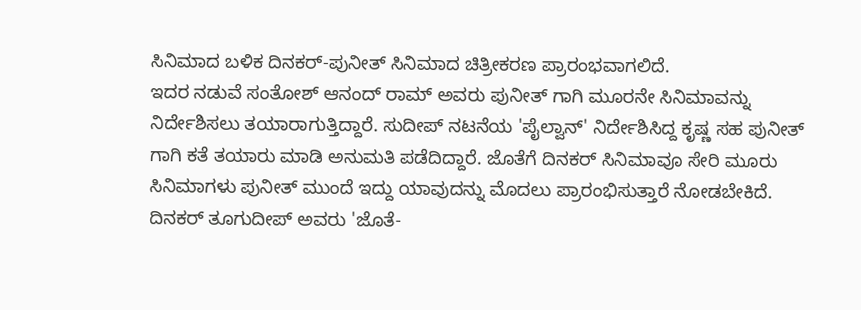ಸಿನಿಮಾದ ಬಳಿಕ ದಿನಕರ್-ಪುನೀತ್ ಸಿನಿಮಾದ ಚಿತ್ರೀಕರಣ ಪ್ರಾರಂಭವಾಗಲಿದೆ.
ಇದರ ನಡುವೆ ಸಂತೋಶ್ ಆನಂದ್ ರಾಮ್ ಅವರು ಪುನೀತ್ ಗಾಗಿ ಮೂರನೇ ಸಿನಿಮಾವನ್ನು ನಿರ್ದೇಶಿಸಲು ತಯಾರಾಗುತ್ತಿದ್ದಾರೆ. ಸುದೀಪ್ ನಟನೆಯ 'ಪೈಲ್ವಾನ್' ನಿರ್ದೇಶಿಸಿದ್ದ ಕೃಷ್ಣ ಸಹ ಪುನೀತ್ ಗಾಗಿ ಕತೆ ತಯಾರು ಮಾಡಿ ಅನುಮತಿ ಪಡೆದಿದ್ದಾರೆ. ಜೊತೆಗೆ ದಿನಕರ್ ಸಿನಿಮಾವೂ ಸೇರಿ ಮೂರು ಸಿನಿಮಾಗಳು ಪುನೀತ್ ಮುಂದೆ ಇದ್ದು ಯಾವುದನ್ನು ಮೊದಲು ಪ್ರಾರಂಭಿಸುತ್ತಾರೆ ನೋಡಬೇಕಿದೆ.
ದಿನಕರ್ ತೂಗುದೀಪ್ ಅವರು 'ಜೊತೆ-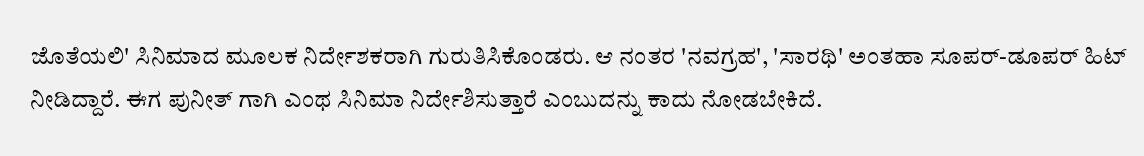ಜೊತೆಯಲಿ' ಸಿನಿಮಾದ ಮೂಲಕ ನಿರ್ದೇಶಕರಾಗಿ ಗುರುತಿಸಿಕೊಂಡರು. ಆ ನಂತರ 'ನವಗ್ರಹ', 'ಸಾರಥಿ' ಅಂತಹಾ ಸೂಪರ್-ಡೂಪರ್ ಹಿಟ್ ನೀಡಿದ್ದಾರೆ. ಈಗ ಪುನೀತ್ ಗಾಗಿ ಎಂಥ ಸಿನಿಮಾ ನಿರ್ದೇಶಿಸುತ್ತಾರೆ ಎಂಬುದನ್ನು ಕಾದು ನೋಡಬೇಕಿದೆ.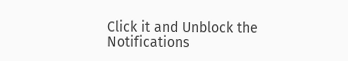Click it and Unblock the Notifications